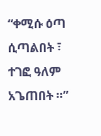“ቀሚሱ ዕጣ ሲጣልበት ፣
ተገፎ ዓለም አጌጠበት ።”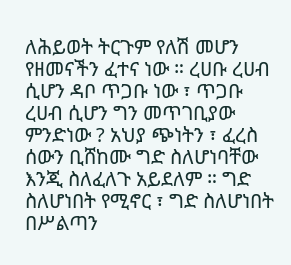ለሕይወት ትርጉም የለሽ መሆን የዘመናችን ፈተና ነው ። ረሀቡ ረሀብ ሲሆን ዳቦ ጥጋቡ ነው ፣ ጥጋቡ ረሀብ ሲሆን ግን መጥገቢያው ምንድነው ? አህያ ጭነትን ፣ ፈረስ ሰውን ቢሸከሙ ግድ ስለሆነባቸው እንጂ ስለፈለጉ አይደለም ። ግድ ስለሆነበት የሚኖር ፣ ግድ ስለሆነበት በሥልጣን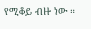የሚቆይ ብዙ ነው ።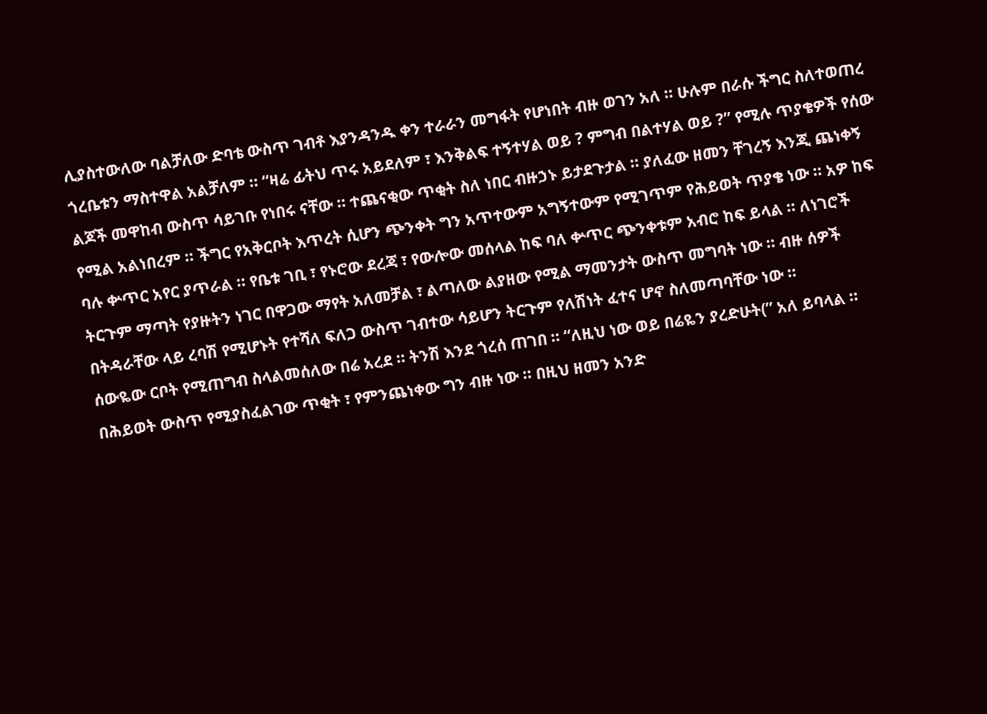ሊያስተውለው ባልቻለው ድባቴ ውስጥ ገብቶ እያንዳንዱ ቀን ተራራን መግፋት የሆነበት ብዙ ወገን አለ ። ሁሉም በራሱ ችግር ስለተወጠረ ጎረቤቱን ማስተዋል አልቻለም ። “ዛሬ ፊትህ ጥሩ አይደለም ፣ እንቅልፍ ተኝተሃል ወይ ? ምግብ በልተሃል ወይ ?” የሚሉ ጥያቄዎች የሰው ልጆች መዋከብ ውስጥ ሳይገቡ የነበሩ ናቸው ። ተጨናቂው ጥቂት ስለ ነበር ብዙኃኑ ይታደጉታል ። ያለፈው ዘመን ቸገረኝ እንጂ ጨነቀኝ የሚል አልነበረም ። ችግር የአቅርቦት እጥረት ሲሆን ጭንቀት ግን አጥተውም አግኝተውም የሚገጥም የሕይወት ጥያቄ ነው ። አዎ ከፍ ባሉ ቍጥር አየር ያጥራል ። የቤቱ ገቢ ፣ የኑሮው ደረጃ ፣ የውሎው መሰላል ከፍ ባለ ቍጥር ጭንቀቱም አብሮ ከፍ ይላል ። ለነገሮች ትርጉም ማጣት የያዙትን ነገር በዋጋው ማየት አለመቻል ፣ ልጣለው ልያዘው የሚል ማመንታት ውስጥ መግባት ነው ። ብዙ ሰዎች በትዳራቸው ላይ ረባሽ የሚሆኑት የተሻለ ፍለጋ ውስጥ ገብተው ሳይሆን ትርጉም የለሽነት ፈተና ሆኖ ስለመጣባቸው ነው ።
ሰውዬው ርቦት የሚጠግብ ስላልመሰለው በሬ አረደ ። ትንሽ እንደ ጎረሰ ጠገበ ። “ለዚህ ነው ወይ በሬዬን ያረድሁት(” አለ ይባላል ። በሕይወት ውስጥ የሚያስፈልገው ጥቂት ፣ የምንጨነቀው ግን ብዙ ነው ። በዚህ ዘመን አንድ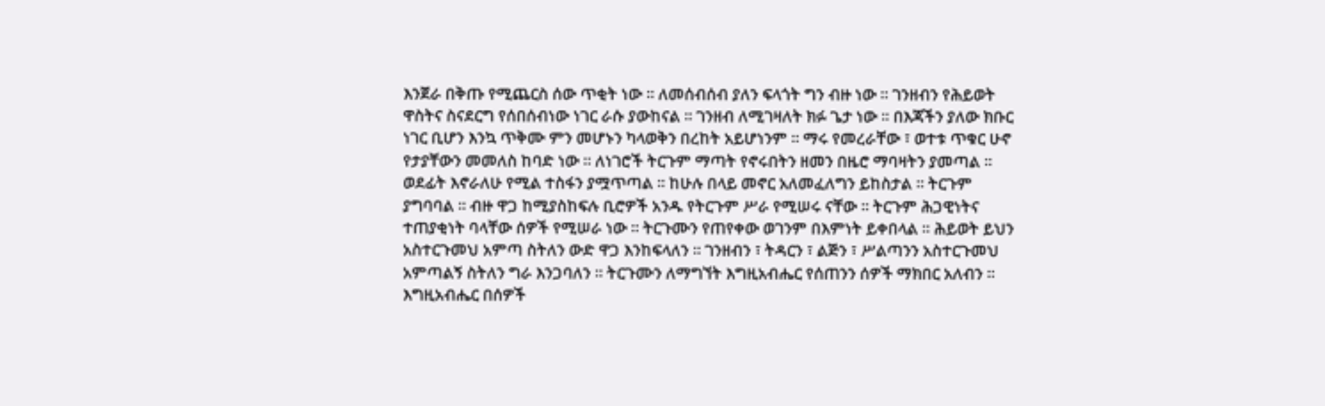እንጀራ በቅጡ የሚጨርስ ሰው ጥቂት ነው ። ለመሰብሰብ ያለን ፍላጎት ግን ብዙ ነው ። ገንዘብን የሕይወት ዋስትና ስናደርግ የሰበሰብነው ነገር ራሱ ያውከናል ። ገንዘብ ለሚገዛለት ክፉ ጌታ ነው ። በእጃችን ያለው ክቡር ነገር ቢሆን እንኳ ጥቅሙ ምን መሆኑን ካላወቅን በረከት አይሆነንም ። ማሩ የመረራቸው ፣ ወተቱ ጥቁር ሁኖ የታያቸውን መመለስ ከባድ ነው ። ለነገሮች ትርጉም ማጣት የኖሩበትን ዘመን በዜሮ ማባዛትን ያመጣል ። ወደፊት እኖራለሁ የሚል ተስፋን ያሟጥጣል ። ከሁሉ በላይ መኖር አለመፈለግን ይከስታል ። ትርጉም ያግባባል ። ብዙ ዋጋ ከሚያስከፍሉ ቢሮዎች አንዱ የትርጉም ሥራ የሚሠሩ ናቸው ። ትርጉም ሕጋዊነትና ተጠያቂነት ባላቸው ሰዎች የሚሠራ ነው ። ትርጉሙን የጠየቀው ወገንም በእምነት ይቀበላል ። ሕይወት ይህን አስተርጉመህ አምጣ ስትለን ውድ ዋጋ እንከፍላለን ። ገንዘብን ፣ ትዳርን ፣ ልጅን ፣ ሥልጣንን አስተርጉመህ አምጣልኝ ስትለን ግራ እንጋባለን ። ትርጉሙን ለማግኘት እግዚአብሔር የሰጠንን ሰዎች ማክበር አለብን ። እግዚአብሔር በሰዎች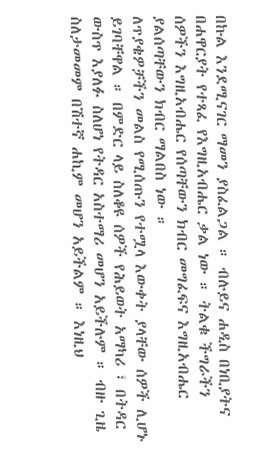በኩል እንደሚናገር ማመን ያስፈልጋል ። ብሉይና ሐዲስ በነቢያትና በሐዋርያት የተጻፈ የእግዚአብሔር ቃል ነው ። ትልቁ ችግራችን ሰዎችን እግዚአብሔር የሰጣቸውን ክብር መግፈፍና እግዚአብሔር ያልሰጣቸውን ክብር ማልበስ ነው ።
ለጥያቄዎቻችን መልስ የሚሰጡን የተሟላ እውቀት ያላቸው ሰዎች ሊሆኑ ይገባቸዋል ። በምድር ላይ ስለቆዩ ሰዎች የሕይወት አማካሪ ፣ በትዳር ውስጥ እያለፉ ስለሆነ የትዳር አስተማሪ መሆን አይችሉም ። ብዙ ጊዜ ስለታመመም በሽተኛ ሐኪም መሆን አይችልም ። እነዚህ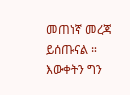መጠነኛ መረጃ ይሰጡናል ። እውቀትን ግን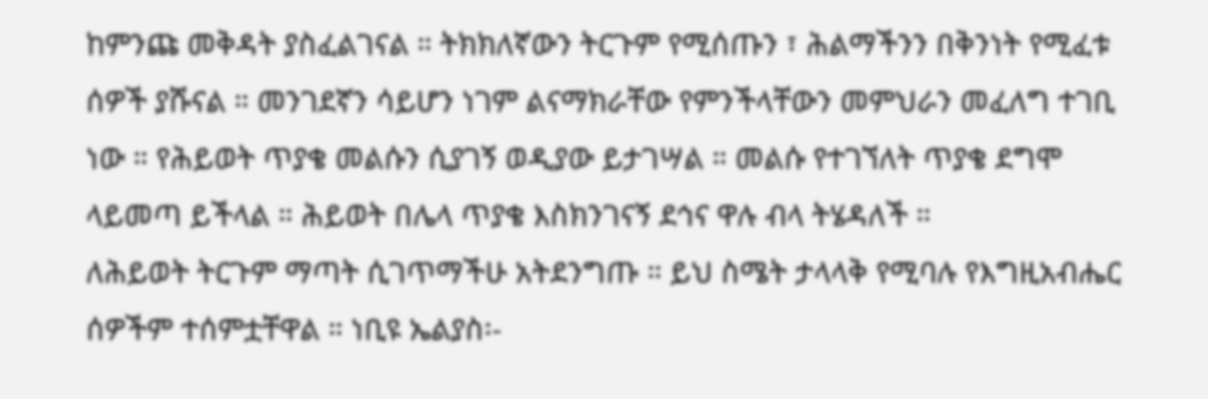ከምንጩ መቅዳት ያስፈልገናል ። ትክክለኛውን ትርጉም የሚሰጡን ፣ ሕልማችንን በቅንነት የሚፈቱ ሰዎች ያሹናል ። መንገደኛን ሳይሆን ነገም ልናማክራቸው የምንችላቸውን መምህራን መፈለግ ተገቢ ነው ። የሕይወት ጥያቄ መልሱን ሲያገኝ ወዲያው ይታገሣል ። መልሱ የተገኘለት ጥያቄ ደግሞ ላይመጣ ይችላል ። ሕይወት በሌላ ጥያቄ እስክንገናኝ ደኅና ዋሉ ብላ ትሄዳለች ።
ለሕይወት ትርጉም ማጣት ሲገጥማችሁ አትደንግጡ ። ይህ ስሜት ታላላቅ የሚባሉ የእግዚአብሔር ሰዎችም ተሰምቷቸዋል ። ነቢዩ ኤልያስ፡-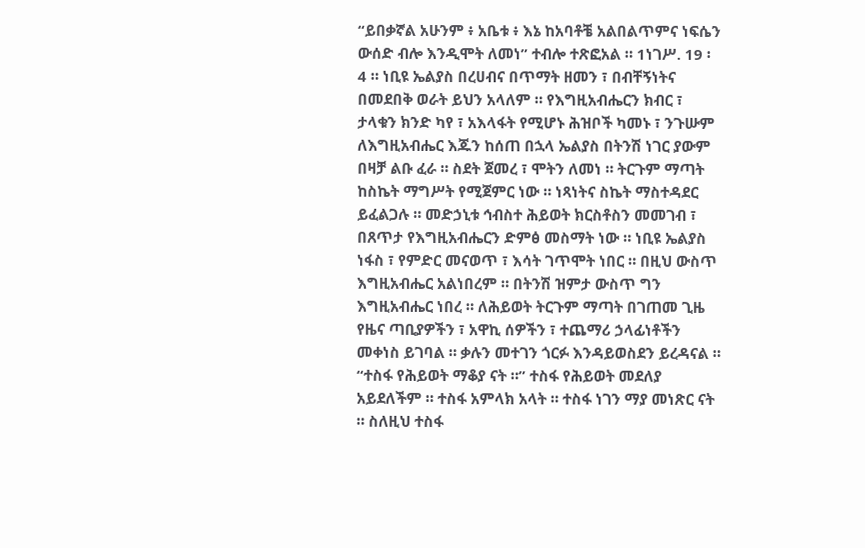“ይበቃኛል አሁንም ፥ አቤቱ ፥ እኔ ከአባቶቼ አልበልጥምና ነፍሴን ውሰድ ብሎ እንዲሞት ለመነ” ተብሎ ተጽፎአል ። 1ነገሥ. 19 ፡ 4 ። ነቢዩ ኤልያስ በረሀብና በጥማት ዘመን ፣ በብቸኝነትና በመደበቅ ወራት ይህን አላለም ። የእግዚአብሔርን ክብር ፣ ታላቁን ክንድ ካየ ፣ አእላፋት የሚሆኑ ሕዝቦች ካመኑ ፣ ንጉሡም ለእግዚአብሔር እጁን ከሰጠ በኋላ ኤልያስ በትንሽ ነገር ያውም በዛቻ ልቡ ፈራ ። ስደት ጀመረ ፣ ሞትን ለመነ ። ትርጉም ማጣት ከስኬት ማግሥት የሚጀምር ነው ። ነጻነትና ስኬት ማስተዳደር ይፈልጋሉ ። መድኃኒቱ ኅብስተ ሕይወት ክርስቶስን መመገብ ፣ በጸጥታ የእግዚአብሔርን ድምፅ መስማት ነው ። ነቢዩ ኤልያስ ነፋስ ፣ የምድር መናወጥ ፣ እሳት ገጥሞት ነበር ። በዚህ ውስጥ እግዚአብሔር አልነበረም ። በትንሽ ዝምታ ውስጥ ግን እግዚአብሔር ነበረ ። ለሕይወት ትርጉም ማጣት በገጠመ ጊዜ የዜና ጣቢያዎችን ፣ አዋኪ ሰዎችን ፣ ተጨማሪ ኃላፊነቶችን መቀነስ ይገባል ። ቃሉን መተገን ጎርፉ እንዳይወስደን ይረዳናል ።
“ተስፋ የሕይወት ማቆያ ናት ።” ተስፋ የሕይወት መደለያ አይደለችም ። ተስፋ አምላክ አላት ። ተስፋ ነገን ማያ መነጽር ናት ። ስለዚህ ተስፋ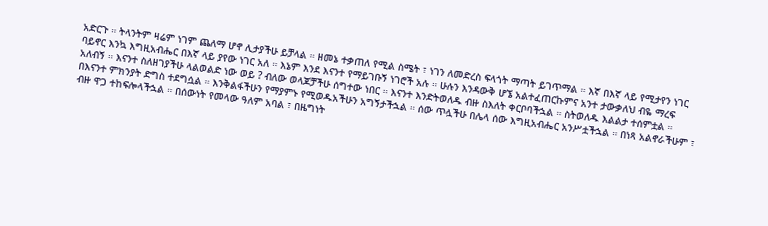አድርጉ ። ትላንትም ዛሬም ነገም ጨለማ ሆኖ ሊታያችሁ ይቻላል ። ዘመኔ ተቃጠለ የሚል ስሜት ፣ ነገን ለመድረስ ፍላጎት ማጣት ይገጥማል ። እኛ በእኛ ላይ የሚታየን ነገር ባይኖር እንኳ እግዚአብሔር በእኛ ላይ ያየው ነገር አለ ። እኔም እንደ እናንተ የማይገቡኝ ነገሮች አሉ ። ሁሉን እንዳውቅ ሆኜ አልተፈጠርኩምና አንተ ታውቃለህ ብዬ ማረፍ አለብኝ ። እናንተ ስለዘገያችሁ ላልወልድ ነው ወይ ? ብለው ወላጆቻችሁ ሰግተው ነበር ። እናንተ እንድትወለዱ ብዙ ስእለት ቀርቦባችኋል ። ስትወለዱ እልልታ ተሰምቷል ። በእናንተ ምክንያት ድግስ ተደግሷል ። እንቅልፋችሁን የማያምኑ የሚወዱአችሁን አግኝታችኋል ። ሰው ጥሏችሁ በሌላ ሰው እግዚአብሔር አንሥቷችኋል ። በነጻ አልኖራችሁም ፣ ብዙ ዋጋ ተከፍሎላችኋል ። በሰውነት የመላው ዓለም አባል ፣ በዜግነት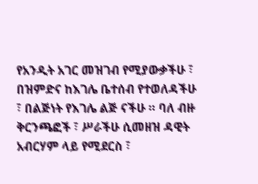የአንዲት አገር መዝገብ የሚያውቃችሁ ፣ በዝምድና ከእገሌ ቤተሰብ የተወለዳችሁ ፣ በልጅነት የእገሌ ልጅ ናችሁ ። ባለ ብዙ ቅርንጫፎች ፣ ሥራችሁ ሲመዘዝ ዳዊት አብርሃም ላይ የሚደርስ ፣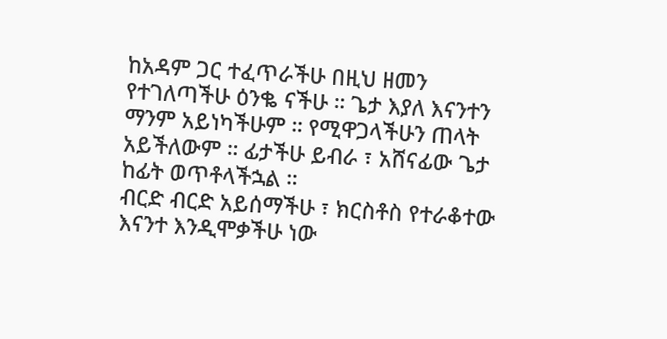ከአዳም ጋር ተፈጥራችሁ በዚህ ዘመን የተገለጣችሁ ዕንቈ ናችሁ ። ጌታ እያለ እናንተን ማንም አይነካችሁም ። የሚዋጋላችሁን ጠላት አይችለውም ። ፊታችሁ ይብራ ፣ አሸናፊው ጌታ ከፊት ወጥቶላችኋል ።
ብርድ ብርድ አይሰማችሁ ፣ ክርስቶስ የተራቆተው እናንተ እንዲሞቃችሁ ነው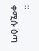።
ቀሚሱ ዕጣ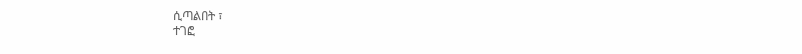ሲጣልበት ፣
ተገፎ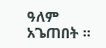ዓለም አጌጠበት ።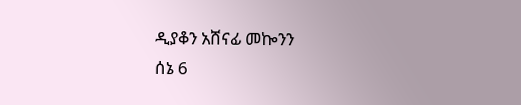ዲያቆን አሸናፊ መኰንን
ሰኔ 6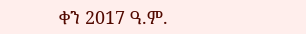ቀን 2017 ዓ.ም.